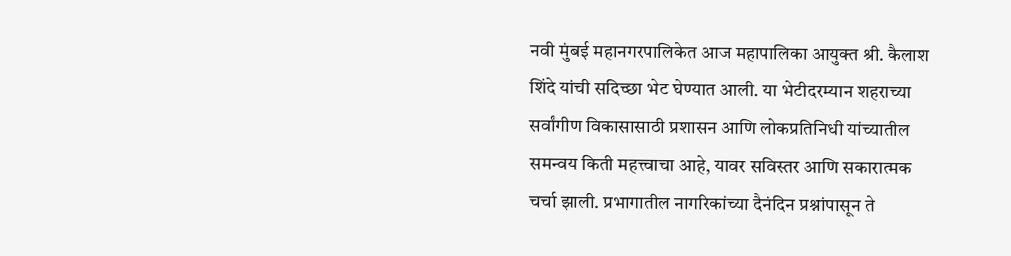नवी मुंबई महानगरपालिकेत आज महापालिका आयुक्त श्री. कैलाश शिंदे यांची सदिच्छा भेट घेण्यात आली. या भेटीदरम्यान शहराच्या सर्वांगीण विकासासाठी प्रशासन आणि लोकप्रतिनिधी यांच्यातील समन्वय किती महत्त्वाचा आहे, यावर सविस्तर आणि सकारात्मक चर्चा झाली. प्रभागातील नागरिकांच्या दैनंदिन प्रश्नांपासून ते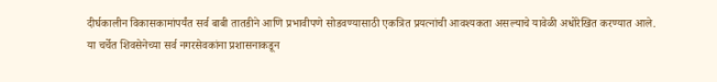दीर्घकालीन विकासकामांपर्यंत सर्व बाबी तातडीने आणि प्रभावीपणे सोडवण्यासाठी एकत्रित प्रयत्नांची आवश्यकता असल्याचे यावेळी अधोरेखित करण्यात आले.
या चर्चेत शिवसेनेच्या सर्व नगरसेवकांना प्रशासनाकडून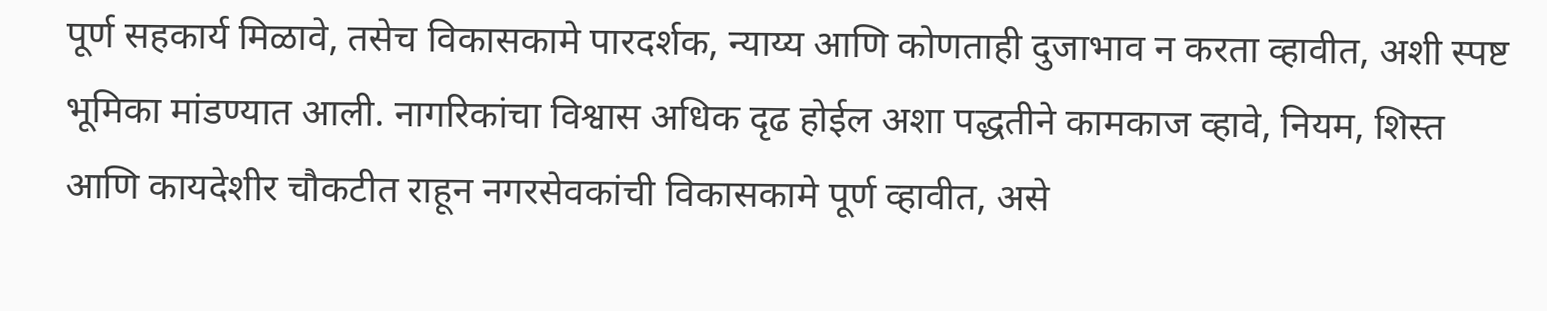पूर्ण सहकार्य मिळावे, तसेच विकासकामे पारदर्शक, न्याय्य आणि कोणताही दुजाभाव न करता व्हावीत, अशी स्पष्ट भूमिका मांडण्यात आली. नागरिकांचा विश्वास अधिक दृढ होईल अशा पद्धतीने कामकाज व्हावे, नियम, शिस्त आणि कायदेशीर चौकटीत राहून नगरसेवकांची विकासकामे पूर्ण व्हावीत, असे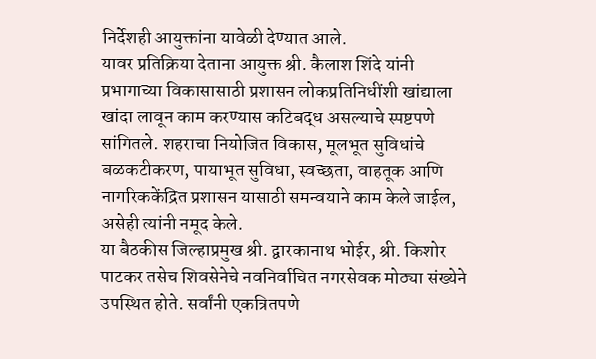निर्देशही आयुक्तांना यावेळी देण्यात आले.
यावर प्रतिक्रिया देताना आयुक्त श्री. कैलाश शिंदे यांनी प्रभागाच्या विकासासाठी प्रशासन लोकप्रतिनिधींशी खांद्याला खांदा लावून काम करण्यास कटिबद्ध असल्याचे स्पष्टपणे सांगितले. शहराचा नियोजित विकास, मूलभूत सुविधांचे बळकटीकरण, पायाभूत सुविधा, स्वच्छता, वाहतूक आणि नागरिककेंद्रित प्रशासन यासाठी समन्वयाने काम केले जाईल, असेही त्यांनी नमूद केले.
या बैठकीस जिल्हाप्रमुख श्री. द्वारकानाथ भोईर, श्री. किशोर पाटकर तसेच शिवसेनेचे नवनिर्वाचित नगरसेवक मोठ्या संख्येने उपस्थित होते. सर्वांनी एकत्रितपणे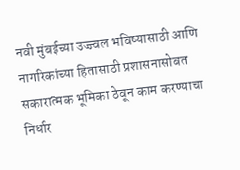नवी मुंबईच्या उज्ज्वल भविष्यासाठी आणि नागरिकांच्या हितासाठी प्रशासनासोबत सकारात्मक भूमिका ठेवून काम करण्याचा निर्धार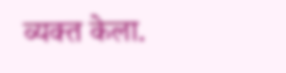व्यक्त केला.